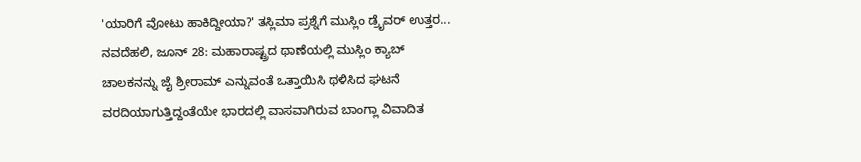'ಯಾರಿಗೆ ವೋಟು ಹಾಕಿದ್ದೀಯಾ?' ತಸ್ಲಿಮಾ ಪ್ರಶ್ನೆಗೆ ಮುಸ್ಲಿಂ ಡ್ರೈವರ್ ಉತ್ತರ...
ನವದೆಹಲಿ, ಜೂನ್ 28: ಮಹಾರಾಷ್ಟ್ರದ ಥಾಣೆಯಲ್ಲಿ ಮುಸ್ಲಿಂ ಕ್ಯಾಬ್ ಚಾಲಕನನ್ನು ಜೈ ಶ್ರೀರಾಮ್ ಎನ್ನುವಂತೆ ಒತ್ತಾಯಿಸಿ ಥಳಿಸಿದ ಘಟನೆ ವರದಿಯಾಗುತ್ತಿದ್ದಂತೆಯೇ ಭಾರದಲ್ಲಿ ವಾಸವಾಗಿರುವ ಬಾಂಗ್ಲಾ ವಿವಾದಿತ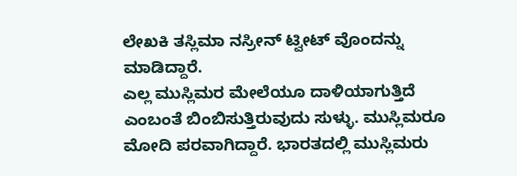ಲೇಖಕಿ ತಸ್ಲಿಮಾ ನಸ್ರೀನ್ ಟ್ವೀಟ್ ವೊಂದನ್ನು ಮಾಡಿದ್ದಾರೆ.
ಎಲ್ಲ ಮುಸ್ಲಿಮರ ಮೇಲೆಯೂ ದಾಳಿಯಾಗುತ್ತಿದೆ ಎಂಬಂತೆ ಬಿಂಬಿಸುತ್ತಿರುವುದು ಸುಳ್ಳು. ಮುಸ್ಲಿಮರೂ ಮೋದಿ ಪರವಾಗಿದ್ದಾರೆ. ಭಾರತದಲ್ಲಿ ಮುಸ್ಲಿಮರು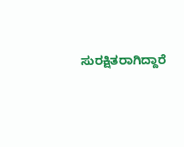ಸುರಕ್ಷಿತರಾಗಿದ್ದಾರೆ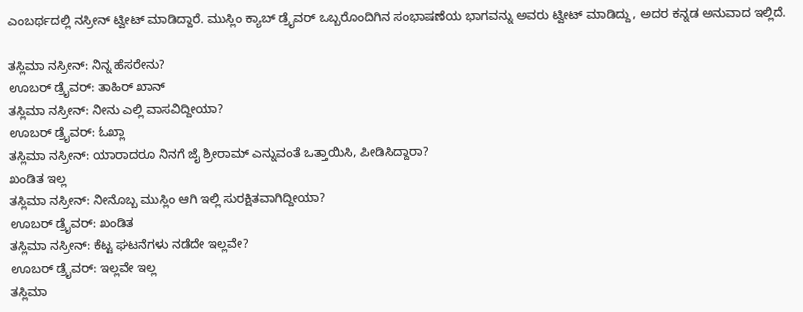ಎಂಬರ್ಥದಲ್ಲಿ ನಸ್ರೀನ್ ಟ್ವೀಟ್ ಮಾಡಿದ್ದಾರೆ. ಮುಸ್ಲಿಂ ಕ್ಯಾಬ್ ಡ್ರೈವರ್ ಒಬ್ಬರೊಂದಿಗಿನ ಸಂಭಾಷಣೆಯ ಭಾಗವನ್ನು ಅವರು ಟ್ವೀಟ್ ಮಾಡಿದ್ದು, ಅದರ ಕನ್ನಡ ಅನುವಾದ ಇಲ್ಲಿದೆ.

ತಸ್ಲಿಮಾ ನಸ್ರೀನ್: ನಿನ್ನ ಹೆಸರೇನು?
ಊಬರ್ ಡ್ರೈವರ್: ತಾಹಿರ್ ಖಾನ್
ತಸ್ಲಿಮಾ ನಸ್ರೀನ್: ನೀನು ಎಲ್ಲಿ ವಾಸವಿದ್ದೀಯಾ?
ಊಬರ್ ಡ್ರೈವರ್: ಓಖ್ಲಾ
ತಸ್ಲಿಮಾ ನಸ್ರೀನ್: ಯಾರಾದರೂ ನಿನಗೆ ಜೈ ಶ್ರೀರಾಮ್ ಎನ್ನುವಂತೆ ಒತ್ತಾಯಿಸಿ, ಪೀಡಿಸಿದ್ದಾರಾ?
ಖಂಡಿತ ಇಲ್ಲ
ತಸ್ಲಿಮಾ ನಸ್ರೀನ್: ನೀನೊಬ್ಬ ಮುಸ್ಲಿಂ ಆಗಿ ಇಲ್ಲಿ ಸುರಕ್ಷಿತವಾಗಿದ್ದೀಯಾ?
ಊಬರ್ ಡ್ರೈವರ್: ಖಂಡಿತ
ತಸ್ಲಿಮಾ ನಸ್ರೀನ್: ಕೆಟ್ಟ ಘಟನೆಗಳು ನಡೆದೇ ಇಲ್ಲವೇ?
ಊಬರ್ ಡ್ರೈವರ್: ಇಲ್ಲವೇ ಇಲ್ಲ
ತಸ್ಲಿಮಾ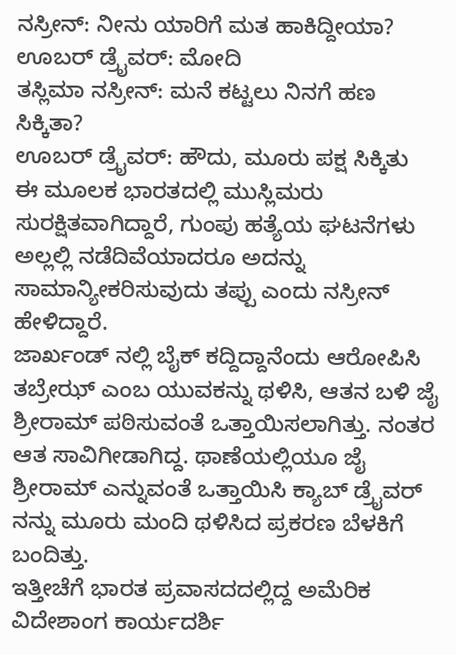ನಸ್ರೀನ್: ನೀನು ಯಾರಿಗೆ ಮತ ಹಾಕಿದ್ದೀಯಾ?
ಊಬರ್ ಡ್ರೈವರ್: ಮೋದಿ
ತಸ್ಲಿಮಾ ನಸ್ರೀನ್: ಮನೆ ಕಟ್ಟಲು ನಿನಗೆ ಹಣ ಸಿಕ್ಕಿತಾ?
ಊಬರ್ ಡ್ರೈವರ್: ಹೌದು, ಮೂರು ಪಕ್ಷ ಸಿಕ್ಕಿತು
ಈ ಮೂಲಕ ಭಾರತದಲ್ಲಿ ಮುಸ್ಲಿಮರು ಸುರಕ್ಷಿತವಾಗಿದ್ದಾರೆ, ಗುಂಪು ಹತ್ಯೆಯ ಘಟನೆಗಳು ಅಲ್ಲಲ್ಲಿ ನಡೆದಿವೆಯಾದರೂ ಅದನ್ನು ಸಾಮಾನ್ಯೀಕರಿಸುವುದು ತಪ್ಪು ಎಂದು ನಸ್ರೀನ್ ಹೇಳಿದ್ದಾರೆ.
ಜಾರ್ಖಂಡ್ ನಲ್ಲಿ ಬೈಕ್ ಕದ್ದಿದ್ದಾನೆಂದು ಆರೋಪಿಸಿ ತಬ್ರೇಝ್ ಎಂಬ ಯುವಕನ್ನು ಥಳಿಸಿ, ಆತನ ಬಳಿ ಜೈ ಶ್ರೀರಾಮ್ ಪಠಿಸುವಂತೆ ಒತ್ತಾಯಿಸಲಾಗಿತ್ತು. ನಂತರ ಆತ ಸಾವಿಗೀಡಾಗಿದ್ದ. ಥಾಣೆಯಲ್ಲಿಯೂ ಜೈ ಶ್ರೀರಾಮ್ ಎನ್ನುವಂತೆ ಒತ್ತಾಯಿಸಿ ಕ್ಯಾಬ್ ಡ್ರೈವರ್ ನನ್ನು ಮೂರು ಮಂದಿ ಥಳಿಸಿದ ಪ್ರಕರಣ ಬೆಳಕಿಗೆ ಬಂದಿತ್ತು.
ಇತ್ತೀಚೆಗೆ ಭಾರತ ಪ್ರವಾಸದದಲ್ಲಿದ್ದ ಅಮೆರಿಕ ವಿದೇಶಾಂಗ ಕಾರ್ಯದರ್ಶಿ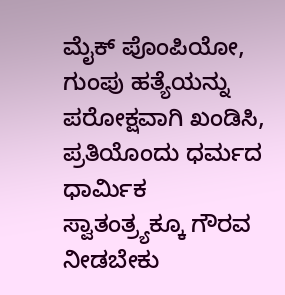ಮೈಕ್ ಪೊಂಪಿಯೋ, ಗುಂಪು ಹತ್ಯೆಯನ್ನು ಪರೋಕ್ಷವಾಗಿ ಖಂಡಿಸಿ, ಪ್ರತಿಯೊಂದು ಧರ್ಮದ ಧಾರ್ಮಿಕ ಸ್ವಾತಂತ್ರ್ಯಕ್ಕೂ ಗೌರವ ನೀಡಬೇಕು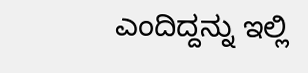ಎಂದಿದ್ದನ್ನು ಇಲ್ಲಿ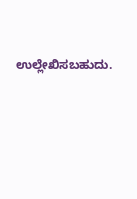ಉಲ್ಲೇಖಿಸಬಹುದು.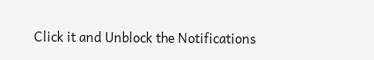Click it and Unblock the Notifications